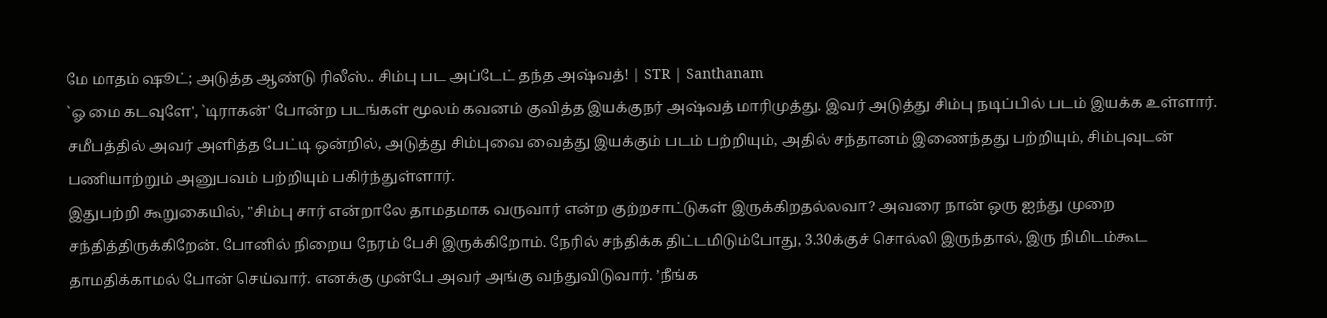மே மாதம் ஷூட்; அடுத்த ஆண்டு ரிலீஸ்.. சிம்பு பட அப்டேட் தந்த அஷ்வத்! | STR | Santhanam
`ஓ மை கடவுளே', `டிராகன்' போன்ற படங்கள் மூலம் கவனம் குவித்த இயக்குநர் அஷ்வத் மாரிமுத்து. இவர் அடுத்து சிம்பு நடிப்பில் படம் இயக்க உள்ளார். சமீபத்தில் அவர் அளித்த பேட்டி ஒன்றில், அடுத்து சிம்புவை வைத்து இயக்கும் படம் பற்றியும், அதில் சந்தானம் இணைந்தது பற்றியும், சிம்புவுடன் பணியாற்றும் அனுபவம் பற்றியும் பகிர்ந்துள்ளார்.
இதுபற்றி கூறுகையில், "சிம்பு சார் என்றாலே தாமதமாக வருவார் என்ற குற்றசாட்டுகள் இருக்கிறதல்லவா? அவரை நான் ஒரு ஐந்து முறை சந்தித்திருக்கிறேன். போனில் நிறைய நேரம் பேசி இருக்கிறோம். நேரில் சந்திக்க திட்டமிடும்போது, 3.30க்குச் சொல்லி இருந்தால், இரு நிமிடம்கூட தாமதிக்காமல் போன் செய்வார். எனக்கு முன்பே அவர் அங்கு வந்துவிடுவார். ’நீங்க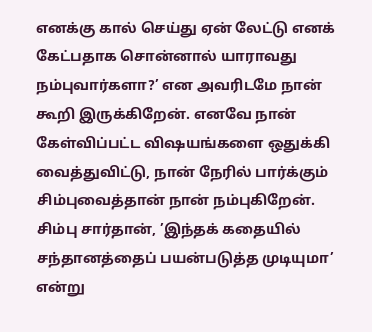எனக்கு கால் செய்து ஏன் லேட்டு எனக் கேட்பதாக சொன்னால் யாராவது நம்புவார்களா?’ என அவரிடமே நான் கூறி இருக்கிறேன். எனவே நான் கேள்விப்பட்ட விஷயங்களை ஒதுக்கி வைத்துவிட்டு, நான் நேரில் பார்க்கும் சிம்புவைத்தான் நான் நம்புகிறேன்.
சிம்பு சார்தான், ’இந்தக் கதையில் சந்தானத்தைப் பயன்படுத்த முடியுமா’ என்று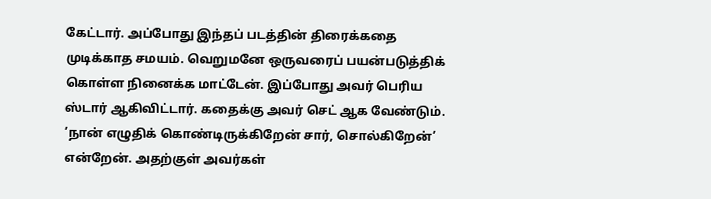கேட்டார். அப்போது இந்தப் படத்தின் திரைக்கதை முடிக்காத சமயம். வெறுமனே ஒருவரைப் பயன்படுத்திக் கொள்ள நினைக்க மாட்டேன். இப்போது அவர் பெரிய ஸ்டார் ஆகிவிட்டார். கதைக்கு அவர் செட் ஆக வேண்டும். ’நான் எழுதிக் கொண்டிருக்கிறேன் சார், சொல்கிறேன்’ என்றேன். அதற்குள் அவர்கள்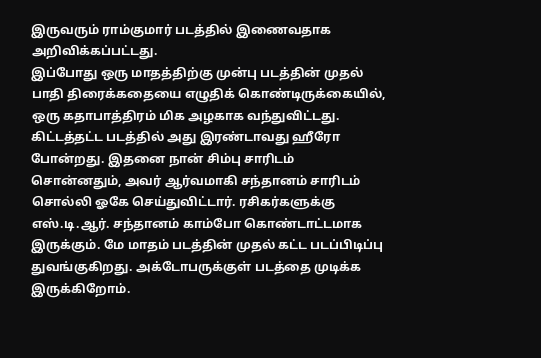இருவரும் ராம்குமார் படத்தில் இணைவதாக அறிவிக்கப்பட்டது.
இப்போது ஒரு மாதத்திற்கு முன்பு படத்தின் முதல் பாதி திரைக்கதையை எழுதிக் கொண்டிருக்கையில், ஒரு கதாபாத்திரம் மிக அழகாக வந்துவிட்டது. கிட்டத்தட்ட படத்தில் அது இரண்டாவது ஹீரோ போன்றது. இதனை நான் சிம்பு சாரிடம் சொன்னதும், அவர் ஆர்வமாகி சந்தானம் சாரிடம் சொல்லி ஓகே செய்துவிட்டார். ரசிகர்களுக்கு எஸ்.டி.ஆர். சந்தானம் காம்போ கொண்டாட்டமாக இருக்கும். மே மாதம் படத்தின் முதல் கட்ட படப்பிடிப்பு துவங்குகிறது. அக்டோபருக்குள் படத்தை முடிக்க இருக்கிறோம்.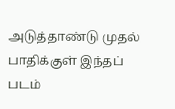அடுத்தாண்டு முதல் பாதிக்குள் இந்தப் படம்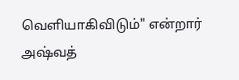வெளியாகிவிடும்" என்றார் அஷ்வத்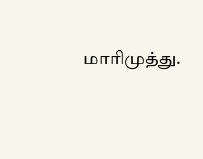மாரிமுத்து.